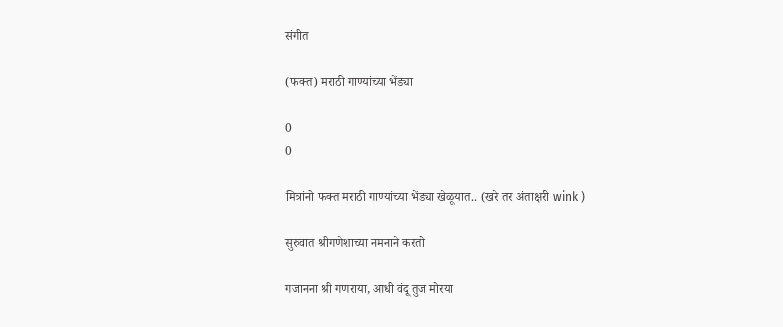संगीत

(फक्त) मराठी गाण्यांच्या भेंड्या

0
0

मित्रांनो फक्त मराठी गाण्यांच्या भेंड्या खेळूयात.. (खरे तर अंताक्षरी wink )

सुरुवात श्रीगणेशाच्या नमनाने करतो

गजानना श्री गणराया, आधी वंदू तुज मोरया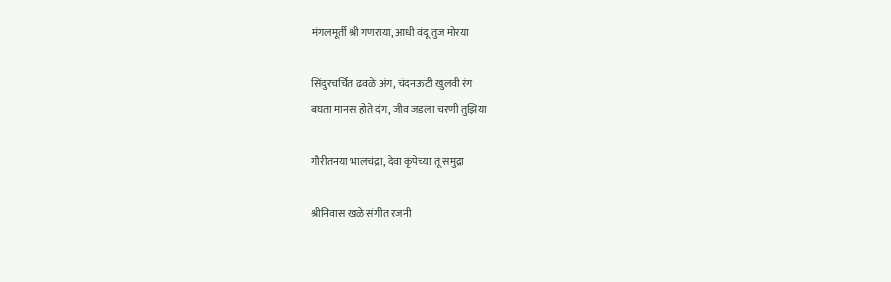मंगलमूर्ती श्री गणराया, आधी वंदू तुज मोरया

सिंदुरचर्चित ढवळे अंग, चंदनऊटी खुलवी रंग
बघता मानस होते दंग, जीव जडला चरणी तुझिया

गौरीतनया भालचंद्रा, देवा कृपेच्या तू समुद्रा

श्रीनिवास खळे संगीत रजनी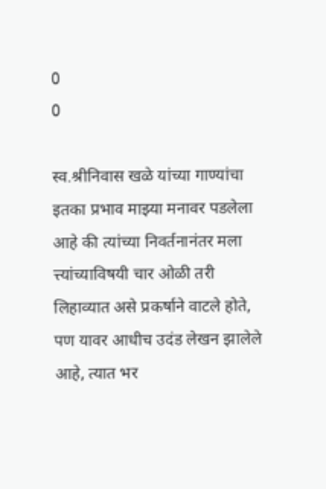0
0

स्व.श्रीनिवास खळे यांच्या गाण्यांचा इतका प्रभाव माझ्या मनावर पडलेला आहे की त्यांच्या निवर्तनानंतर मला त्त्यांच्याविषयी चार ओळी तरी लिहाव्यात असे प्रकर्षाने वाटले होते, पण यावर आधीच उदंड लेखन झालेले आहे, त्यात भर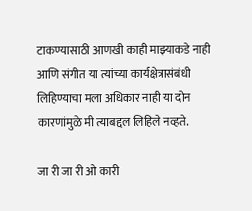टाकण्यासाठी आणखी काही माझ्याकडे नाही आणि संगीत या त्यांच्या कार्यक्षेत्रासंबंधी लिहिण्याचा मला अधिकार नाही या दोन कारणांमुळे मी त्याबद्दल लिहिले नव्हते.

जा री जा री ओ कारी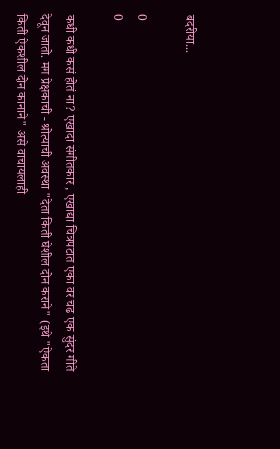बदरीया...

0
0

कधी कधी कसं होतं ना? एखादा संगीतकार , एखाद्या चित्रपटात एका वर चढ एक सुंदर गीते देवून जातो. मग प्रेक्षकाची - श्रोत्याची अवस्था "देता किती घेशील दोन कराने" (इथे "ऐकता किती ऐकशील दोन कानाने" असे वाचायलाही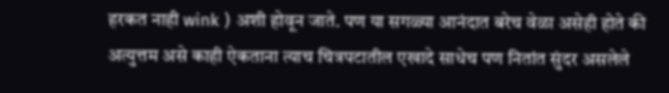हरकत नाही wink ) अशी होवून जाते. पण या सगळ्या आनंदात बरेच वेळा असेही होते की अत्युत्तम असे काही ऐकताना त्याच चित्रपटातील एखादे साधेच पण नितांत सुंदर असलेले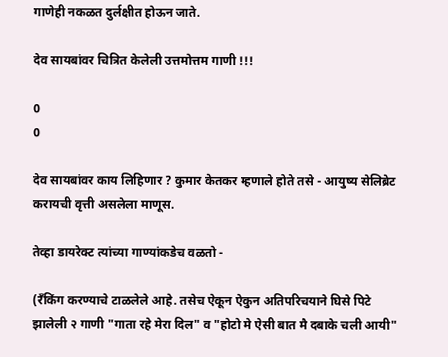गाणेही नकळत दुर्लक्षीत होऊन जाते.

देव सायबांवर चित्रित केलेली उत्तमोत्तम गाणी !!!

0
0

देव सायबांवर काय लिहिणार ? कुमार केतकर म्हणाले होते तसे - आयुष्य सेलिब्रेट करायची वृत्ती असलेला माणूस.

तेव्हा डायरेक्ट त्यांच्या गाण्यांकडेच वळतो -

(रँकिंग करण्याचे टाळलेले आहे. तसेच ऐकून ऐकुन अतिपरिचयाने घिसे पिटे झालेली २ गाणी "गाता रहे मेरा दिल" व "होटो मे ऐसी बात मै दबाके चली आयी"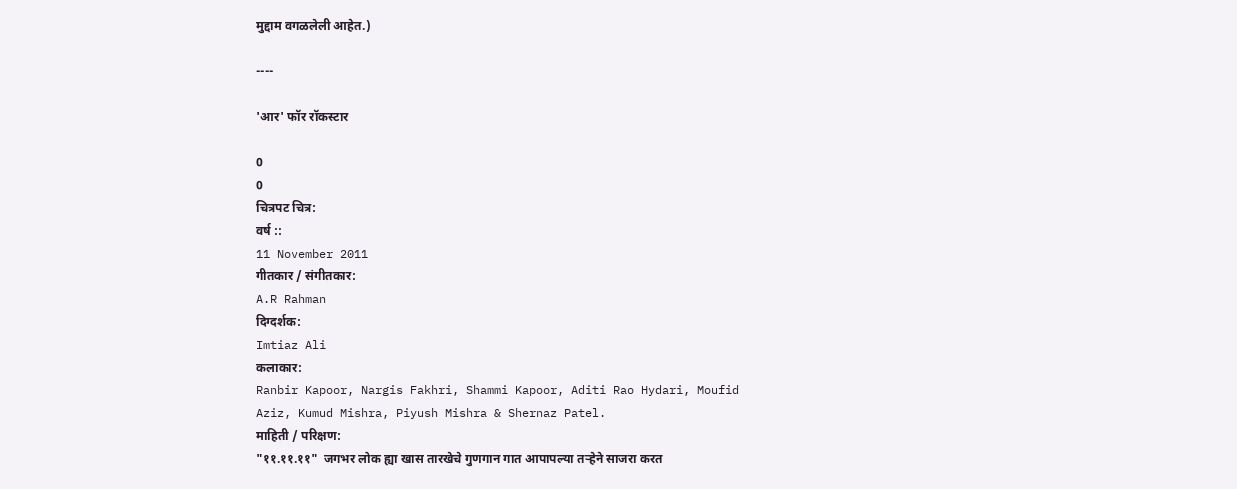मुद्दाम वगळलेली आहेत.)

----

'आर' फॉर रॉकस्टार

0
0
चित्रपट चित्र:
वर्ष ::
11 November 2011
गीतकार / संगीतकार:
A.R Rahman
दिग्दर्शक:
Imtiaz Ali
कलाकार:
Ranbir Kapoor, Nargis Fakhri, Shammi Kapoor, Aditi Rao Hydari, Moufid Aziz, Kumud Mishra, Piyush Mishra & Shernaz Patel.
माहिती / परिक्षण:
"११.११.११"  जगभर लोक ह्या खास तारखेचे गुणगान गात आपापल्या तऱ्हेने साजरा करत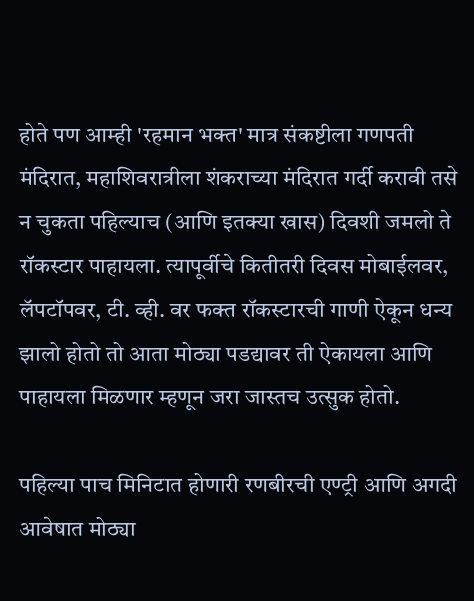होते पण आम्ही 'रहमान भक्त' मात्र संकष्टीला गणपती मंदिरात, महाशिवरात्रीला शंकराच्या मंदिरात गर्दी करावी तसे न चुकता पहिल्याच (आणि इतक्या खास) दिवशी जमलो ते रॉकस्टार पाहायला. त्यापूर्वीचे कितीतरी दिवस मोबाईलवर, लॅपटॉपवर, टी. व्ही. वर फक्त रॉकस्टारची गाणी ऐकून धन्य झालो होतो तो आता मोठ्या पडद्यावर ती ऐकायला आणि पाहायला मिळणार म्हणून जरा जास्तच उत्सुक होतो.

पहिल्या पाच मिनिटात होणारी रणबीरची एण्ट्री आणि अगदी आवेषात मोठ्या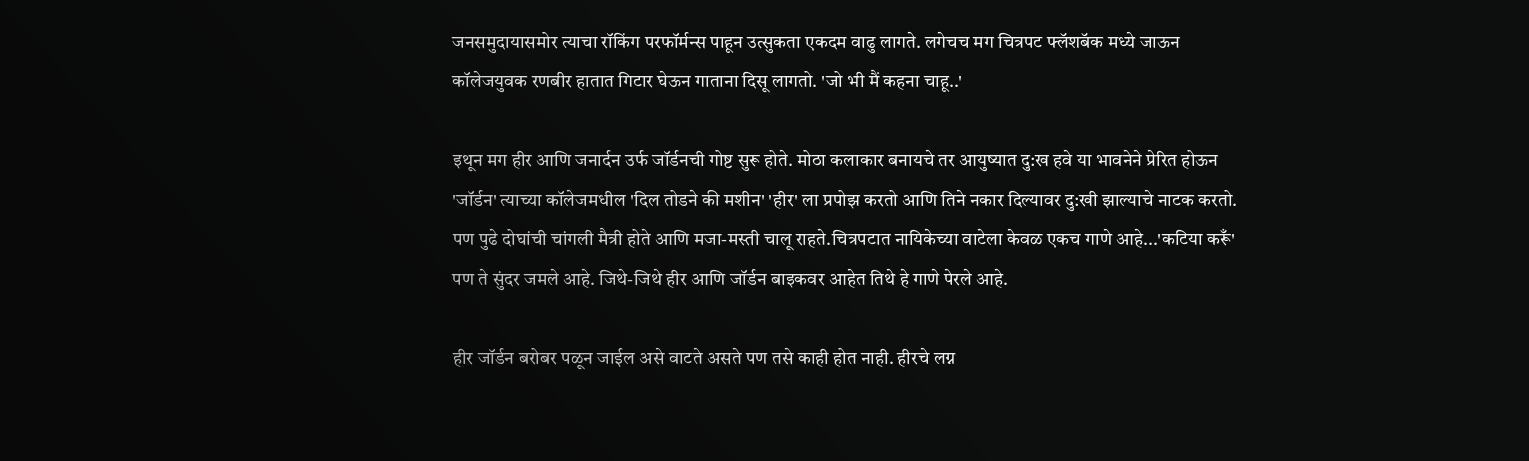जनसमुदायासमोर त्याचा रॉकिंग परफॉर्मन्स पाहून उत्सुकता एकदम वाढु लागते. लगेचच मग चित्रपट फ्लॅशबॅक मध्ये जाऊन कॉलेजयुवक रणबीर हातात गिटार घेऊन गाताना दिसू लागतो. 'जो भी मैं कहना चाहू..'

इथून मग हीर आणि जनार्दन उर्फ जॉर्डनची गोष्ट सुरू होते. मोठा कलाकार बनायचे तर आयुष्यात दु:ख हवे या भावनेने प्रेरित होऊन 'जॉर्डन' त्याच्या कॉलेजमधील 'दिल तोडने की मशीन' 'हीर' ला प्रपोझ करतो आणि तिने नकार दिल्यावर दु:खी झाल्याचे नाटक करतो. पण पुढे दोघांची चांगली मैत्री होते आणि मजा-मस्ती चालू राहते.चित्रपटात नायिकेच्या वाटेला केवळ एकच गाणे आहे...'कटिया करूँ' पण ते सुंदर जमले आहे. जिथे-जिथे हीर आणि जॉर्डन बाइकवर आहेत तिथे हे गाणे पेरले आहे.

हीर जॉर्डन बरोबर पळून जाईल असे वाटते असते पण तसे काही होत नाही. हीरचे लग्न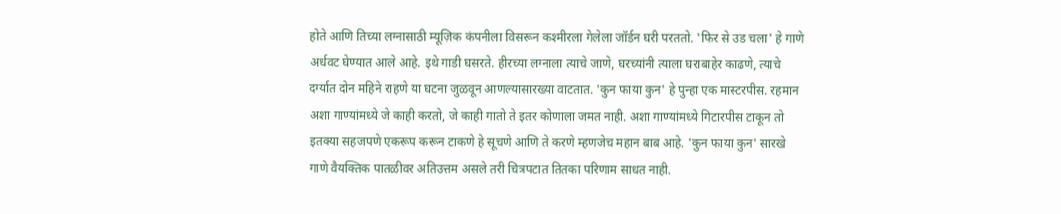होते आणि तिच्या लग्नासाठी म्यूज़िक कंपनीला विसरून कश्मीरला गेलेला जॉर्डन घरी परततो. 'फिर से उड चला' हे गाणे अर्धवट घेण्यात आले आहे. इथे गाडी घसरते. हीरच्या लग्नाला त्याचे जाणे, घरच्यांनी त्याला घराबाहेर काढणे, त्याचे दर्ग्यात दोन महिने राहणे या घटना जुळवून आणल्यासारख्या वाटतात. 'कुन फाया कुन' हे पुन्हा एक मास्टरपीस. रहमान अशा गाण्यांमध्ये जे काही करतो, जे काही गातो ते इतर कोणाला जमत नाही. अशा गाण्यांमध्ये गिटारपीस टाकून तो इतक्या सहजपणे एकरूप करून टाकणे हे सूचणे आणि ते करणे म्हणजेच महान बाब आहे. 'कुन फाया कुन' सारखे गाणे वैयक्तिक पातळीवर अतिउत्तम असले तरी चित्रपटात तितका परिणाम साधत नाही.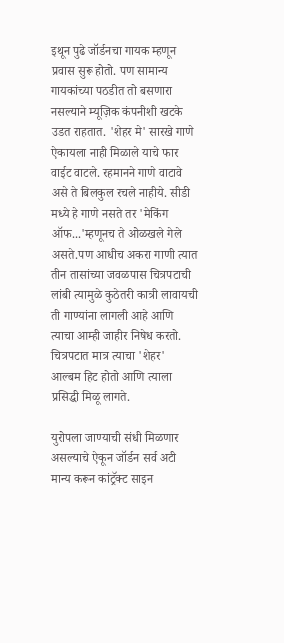इथून पुढे जॉर्डनचा गायक म्हणून प्रवास सुरू होतो. पण सामान्य गायकांच्या पठडीत तो बसणारा नसल्याने म्यूज़िक कंपनीशी खटके उडत राहतात. 'शेहर मे' सारखे गाणे ऐकायला नाही मिळाले याचे फार वाईट वाटले. रहमानने गाणे वाटावे असे ते बिलकुल रचले नाहीये. सीडी मध्ये हे गाणे नसते तर 'मेकिंग ऑफ...'म्हणूनच ते ओळखले गेले असते.पण आधीच अकरा गाणी त्यात तीन तासांच्या जवळपास चित्रपटाची लांबी त्यामुळे कुठेतरी कात्री लावायची ती गाण्यांना लागली आहे आणि त्याचा आम्ही जाहीर निषेध करतो. चित्रपटात मात्र त्याचा 'शेहर' आल्बम हिट होतो आणि त्याला प्रसिद्धी मिळू लागते.

युरोपला जाण्याची संधी मिळणार असल्याचे ऐकून जॉर्डन सर्व अटी मान्य करून कांट्रॅक्ट साइन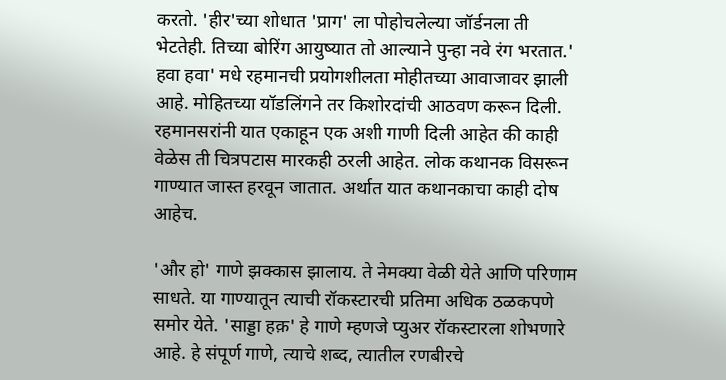करतो. 'हीर'च्या शोधात 'प्राग' ला पोहोचलेल्या जॉर्डनला ती भेटतेही. तिच्या बोरिंग आयुष्यात तो आल्याने पुन्हा नवे रंग भरतात.' हवा हवा' मधे रहमानची प्रयोगशीलता मोहीतच्या आवाजावर झाली आहे. मोहितच्या यॉडलिंगने तर किशोरदांची आठवण करून दिली. रहमानसरांनी यात एकाहून एक अशी गाणी दिली आहेत की काही वेळेस ती चित्रपटास मारकही ठरली आहेत. लोक कथानक विसरून गाण्यात जास्त हरवून जातात. अर्थात यात कथानकाचा काही दोष आहेच.

'और हो' गाणे झक्कास झालाय. ते नेमक्या वेळी येते आणि परिणाम साधते. या गाण्यातून त्याची रॉकस्टारची प्रतिमा अधिक ठळकपणे समोर येते. 'साड्डा हक़' हे गाणे म्हणजे प्युअर रॉकस्टारला शोभणारे आहे. हे संपूर्ण गाणे, त्याचे शब्द, त्यातील रणबीरचे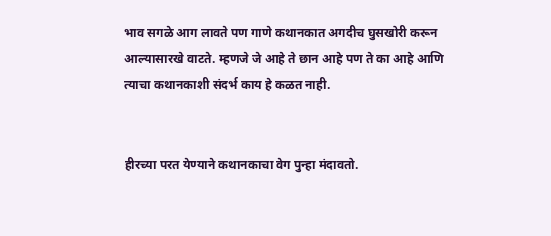भाव सगळे आग लावते पण गाणे कथानकात अगदीच घुसखोरी करून आल्यासारखे वाटते. म्हणजे जे आहे ते छान आहे पण ते का आहे आणि त्याचा कथानकाशी संदर्भ काय हे कळत नाही.


हीरच्या परत येण्याने कथानकाचा वेग पुन्हा मंदावतो.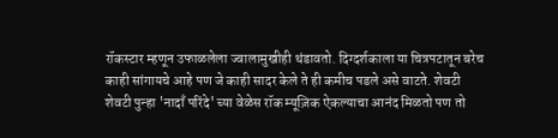रॉकस्टार म्हणून उफाळलेला ज्वालामुखीही थंडावतो. दिग्दर्शकाला या चित्रपटातून बरेच काही सांगायचे आहे पण जे काही सादर केले ते ही कमीच पडले असे वाटते. शेवटी शेवटी पुन्हा 'नादाँ परिंदे' च्या वेळेस रॉक म्यूज़िक ऐकल्याचा आनंद मिळतो पण तो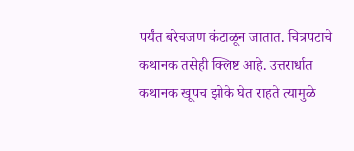पर्यंत बरेचजण कंटाळून जातात. चित्रपटाचे कथानक तसेही क्लिष्ट आहे. उत्तरार्धात कथानक खूपच झोके घेत राहते त्यामुळे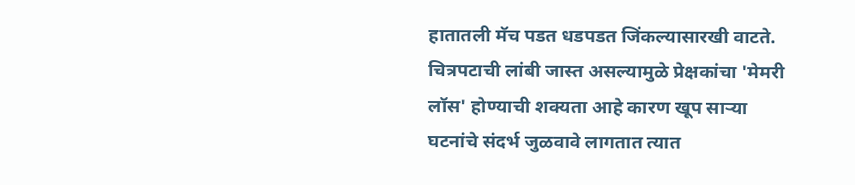हातातली मॅच पडत धडपडत जिंकल्यासारखी वाटते. चित्रपटाची लांबी जास्त असल्यामुळे प्रेक्षकांचा 'मेमरी लॉस' होण्याची शक्यता आहे कारण खूप सार्‍या घटनांचे संदर्भ जुळवावे लागतात त्यात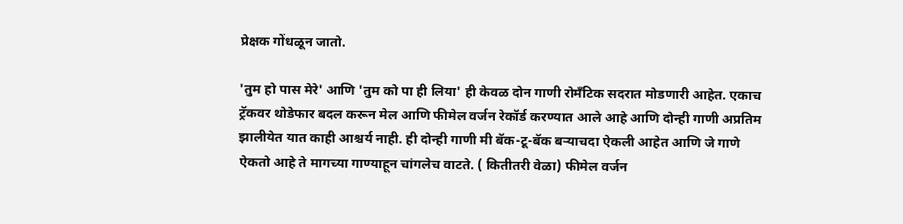प्रेक्षक गोंधळून जातो.

'तुम हो पास मेरे' आणि 'तुम को पा ही लिया' ही केवळ दोन गाणी रोमॅंटिक सदरात मोडणारी आहेत. एकाच ट्रॅकवर थोडेफार बदल करून मेल आणि फीमेल वर्जन रेकॉर्ड करण्यात आले आहे आणि दोन्ही गाणी अप्रतिम झालीयेत यात काही आश्चर्य नाही. ही दोन्ही गाणी मी बॅक-टू-बॅक बर्‍याचदा ऐकली आहेत आणि जे गाणे ऐकतो आहे ते मागच्या गाण्याहून चांगलेच वाटते. ( कितीतरी वेळा) फीमेल वर्जन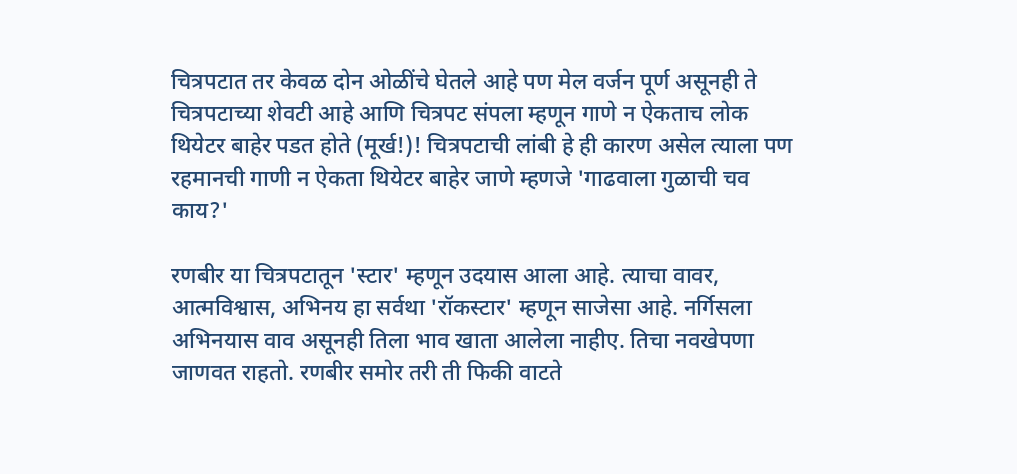चित्रपटात तर केवळ दोन ओळींचे घेतले आहे पण मेल वर्जन पूर्ण असूनही ते चित्रपटाच्या शेवटी आहे आणि चित्रपट संपला म्हणून गाणे न ऐकताच लोक थियेटर बाहेर पडत होते (मूर्ख!)! चित्रपटाची लांबी हे ही कारण असेल त्याला पण रहमानची गाणी न ऐकता थियेटर बाहेर जाणे म्हणजे 'गाढवाला गुळाची चव काय?'

रणबीर या चित्रपटातून 'स्टार' म्हणून उदयास आला आहे. त्याचा वावर, आत्मविश्वास, अभिनय हा सर्वथा 'रॉकस्टार' म्हणून साजेसा आहे. नर्गिसला अभिनयास वाव असूनही तिला भाव खाता आलेला नाहीए. तिचा नवखेपणा जाणवत राहतो. रणबीर समोर तरी ती फिकी वाटते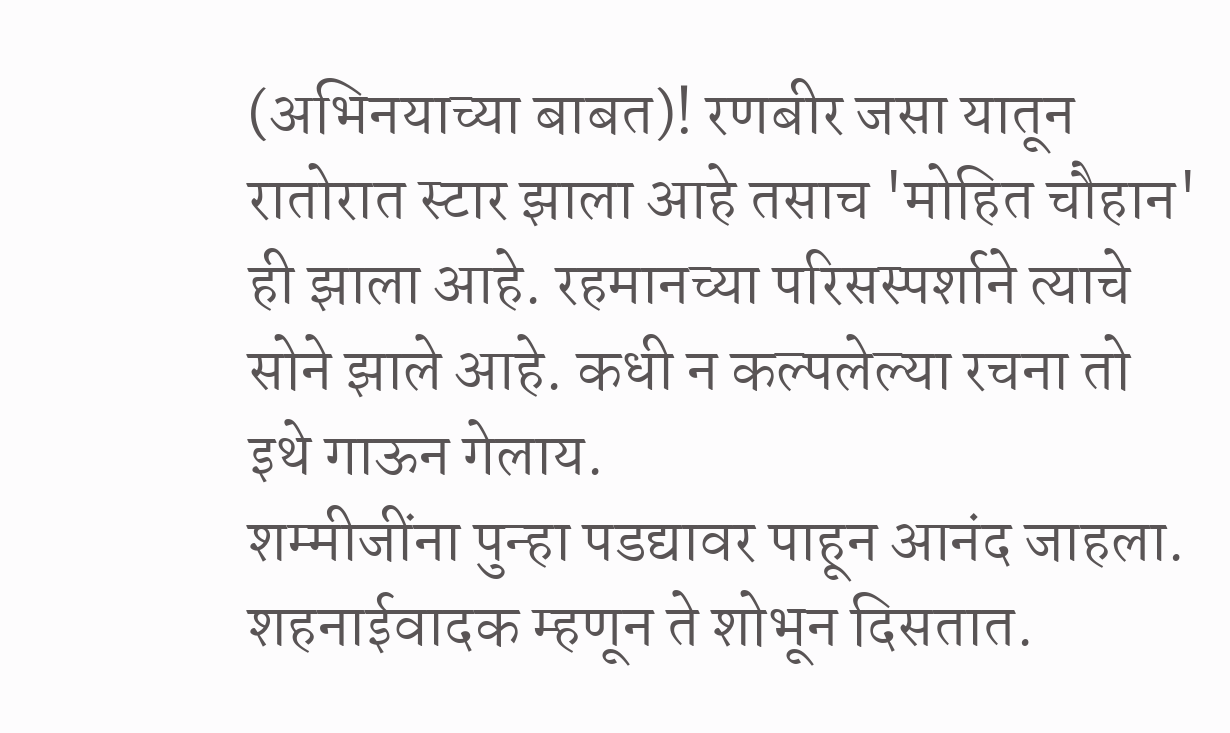(अभिनयाच्या बाबत)! रणबीर जसा यातून रातोरात स्टार झाला आहे तसाच 'मोहित चौहान' ही झाला आहे. रहमानच्या परिसस्पर्शाने त्याचे सोने झाले आहे. कधी न कल्पलेल्या रचना तो इथे गाऊन गेलाय.
शम्मीजींना पुन्हा पडद्यावर पाहून आनंद जाहला. शहनाईवादक म्हणून ते शोभून दिसतात.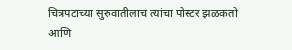चित्रपटाच्या सुरुवातीलाच त्यांचा पोस्टर झळकतो आणि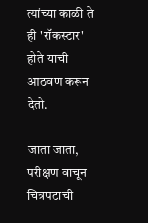त्यांच्या काळी ते ही 'रॉकस्टार' होते याची आठवण करून देतो.

जाता जाता, परीक्षण वाचून चित्रपटाची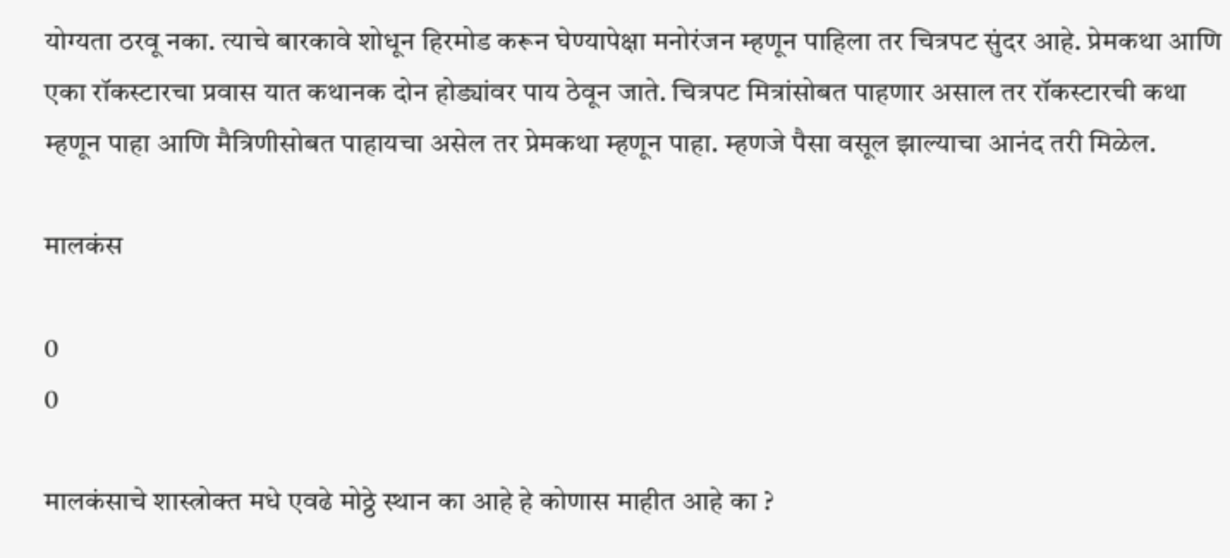योग्यता ठरवू नका. त्याचे बारकावे शोधून हिरमोड करून घेण्यापेक्षा मनोरंजन म्हणून पाहिला तर चित्रपट सुंदर आहे. प्रेमकथा आणि एका रॉकस्टारचा प्रवास यात कथानक दोन होड्यांवर पाय ठेवून जाते. चित्रपट मित्रांसोबत पाहणार असाल तर रॉकस्टारची कथा म्हणून पाहा आणि मैत्रिणीसोबत पाहायचा असेल तर प्रेमकथा म्हणून पाहा. म्हणजे पैसा वसूल झाल्याचा आनंद तरी मिळेल.

मालकंस

0
0

मालकंसाचे शास्त्रोक्त मधे एवढे मोठ्ठे स्थान का आहे हे कोणास माहीत आहे का ?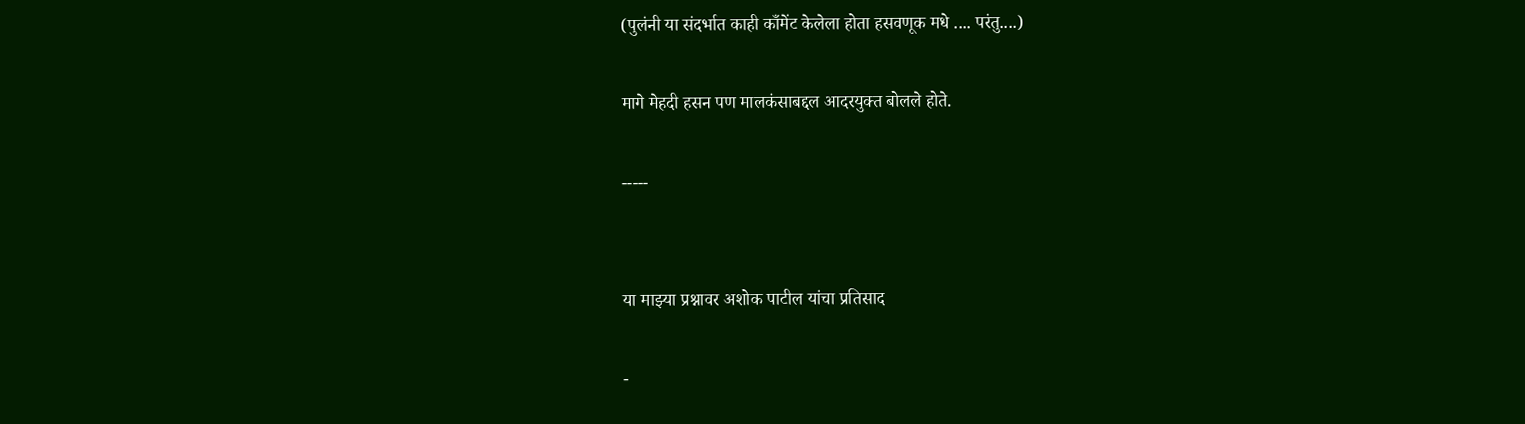(पुलंनी या संदर्भात काही काँमेंट केलेला होता हसवणूक मधे .... परंतु....)

मागे मेहदी हसन पण मालकंसाबद्दल आदरयुक्त बोलले होते.

-----


या माझ्या प्रश्नावर अशोक पाटील यांचा प्रतिसाद

-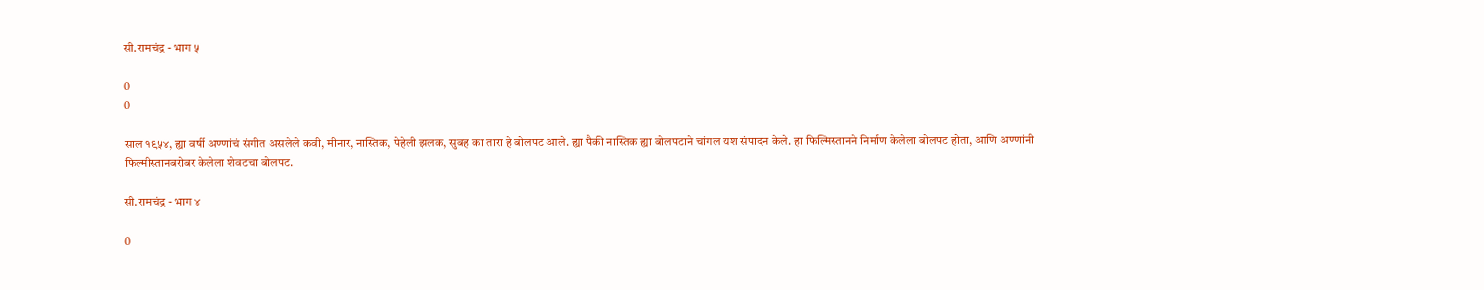सी.रामचंद्र - भाग ५

0
0

साल १९५४, ह्या वर्षी अण्णांचं संगीत असलेले कवी, मीनार, नास्तिक, पेहेली झलक, सुबह का तारा हे बोलपट आले. ह्या पैकी नास्तिक ह्या बोलपटाने चांगल यश संपादन केले. हा फिल्मिस्तानने निर्माण केलेला बोलपट होता, आणि अण्णांनी फिल्मीस्तानबरोबर केलेला शेवटचा बोलपट.

सी.रामचंद्र - भाग ४

0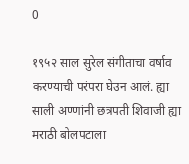0

१९५२ साल सुरेल संगीताचा वर्षाव करण्याची परंपरा घेउन आलं. ह्या साली अण्णांनी छत्रपती शिवाजी ह्या मराठी बोलपटाला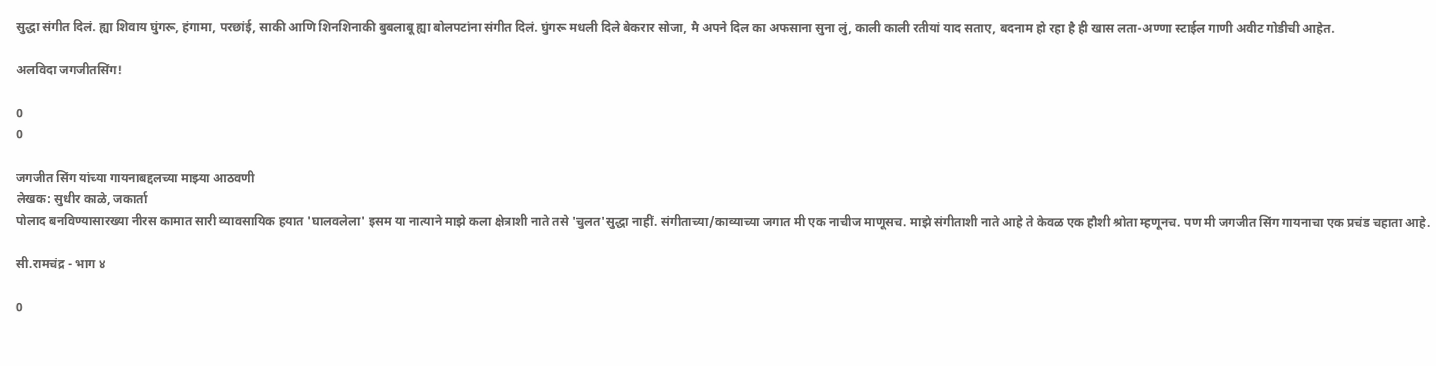सुद्धा संगीत दिलं. ह्या शिवाय घुंगरू, हंगामा, परछांई, साकी आणि शिनशिनाकी बुबलाबू ह्या बोलपटांना संगीत दिलं. घुंगरू मधली दिले बेकरार सोजा, मै अपने दिल का अफसाना सुना लुं, काली काली रतीयां याद सताए, बदनाम हो रहा है ही खास लता-अण्णा स्टाईल गाणी अवीट गोडीची आहेत.

अलविदा जगजीतसिंग!

0
0

जगजीत सिंग यांच्या गायनाबद्दलच्या माझ्या आठवणी
लेखक: सुधीर काळे, जकार्ता
पोलाद बनविण्यासारख्या नीरस कामात सारी व्यावसायिक हयात 'घालवलेला' इसम या नात्याने माझे कला क्षेत्राशी नाते तसे 'चुलत'सुद्धा नाहीं. संगीताच्या/काव्याच्या जगात मी एक नाचीज माणूसच. माझे संगीताशी नाते आहे ते केवळ एक हौशी श्रोता म्हणूनच. पण मी जगजीत सिंग गायनाचा एक प्रचंड चहाता आहे.

सी.रामचंद्र - भाग ४

0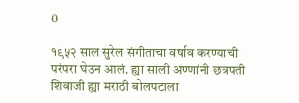0

१९५२ साल सुरेल संगीताचा वर्षाव करण्याची परंपरा घेउन आलं. ह्या साली अण्णांनी छत्रपती शिवाजी ह्या मराठी बोलपटाला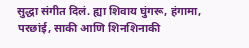सुद्धा संगीत दिलं. ह्या शिवाय घुंगरू, हंगामा, परछांई, साकी आणि शिनशिनाकी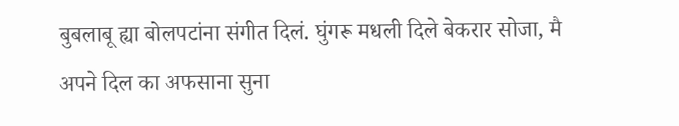बुबलाबू ह्या बोलपटांना संगीत दिलं. घुंगरू मधली दिले बेकरार सोजा, मै अपने दिल का अफसाना सुना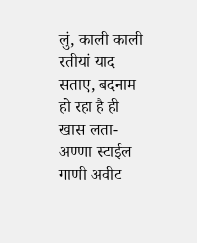लुं, काली काली रतीयां याद सताए, बदनाम हो रहा है ही खास लता-अण्णा स्टाईल गाणी अवीट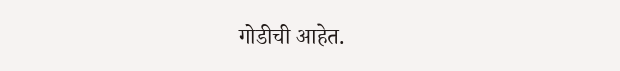गोडीची आहेत.